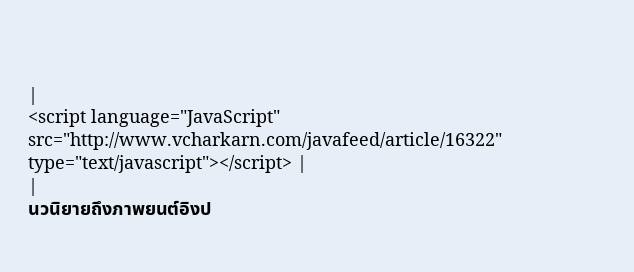|
<script language="JavaScript" src="http://www.vcharkarn.com/javafeed/article/16322" type="text/javascript"></script> |
|
นวนิยายถึงภาพยนต์อิงป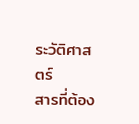ระวัติศาสตร์
สารที่ต้อง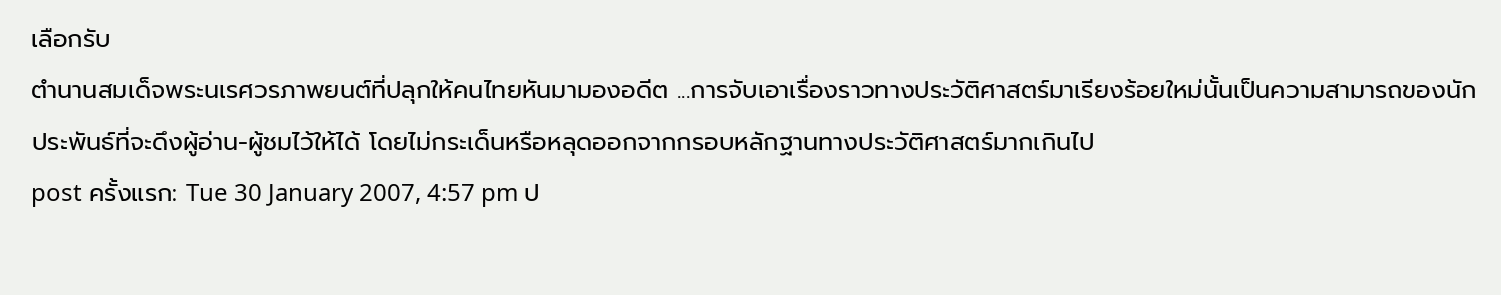เลือกรับ
ตำนานสมเด็จพระนเรศวรภาพยนต์ที่ปลุกให้คนไทยหันมามองอดีต ...การจับเอาเรื่องราวทางประวัติศาสตร์มาเรียงร้อยใหม่นั้นเป็นความสามารถของนักประพันธ์ที่จะดึงผู้อ่าน-ผู้ชมไว้ให้ได้ โดยไม่กระเด็นหรือหลุดออกจากกรอบหลักฐานทางประวัติศาสตร์มากเกินไป
post ครั้งแรก: Tue 30 January 2007, 4:57 pm ป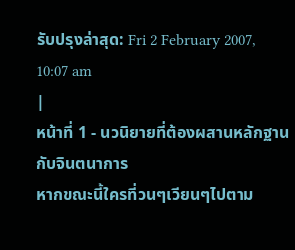รับปรุงล่าสุด: Fri 2 February 2007, 10:07 am
|
หน้าที่ 1 - นวนิยายที่ต้องผสานหลักฐานกับจินตนาการ
หากขณะนี้ใครที่วนๆเวียนๆไปตาม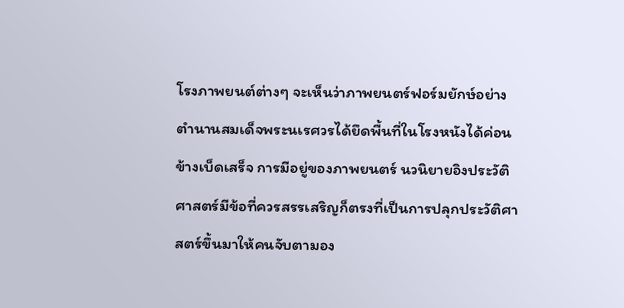โรงภาพยนต์ต่างๆ จะเห็นว่าภาพยนตร์ฟอร์มยักษ์อย่าง
ตำนานสมเด็จพระนเรศวรได้ยึดพื้นที่ในโรงหนังได้ค่อนข้างเบ็ดเสร็จ การมีอยู่ของภาพยนตร์ นวนิยายอิงประวัติศาสตร์มีข้อที่ควรสรรเสริญก็ตรงที่เป็นการปลุกประวัติศาสตร์ขึ้นมาให้คนจับตามอง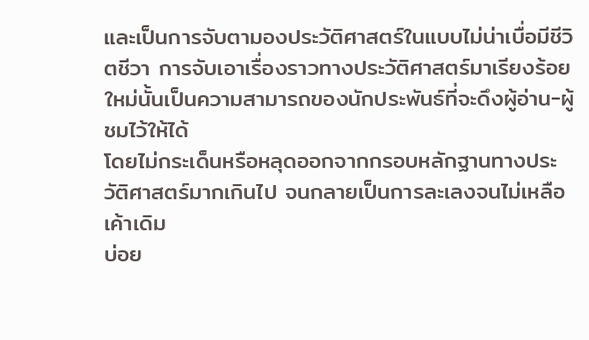และเป็นการจับตามองประวัติศาสตร์ในแบบไม่น่าเบื่อมีชีวิตชีวา การจับเอาเรื่องราวทางประวัติศาสตร์มาเรียงร้อยใหม่นั้นเป็นความสามารถของนักประพันธ์ที่จะดึงผู้อ่าน-ผู้ชมไว้ให้ได้
โดยไม่กระเด็นหรือหลุดออกจากกรอบหลักฐานทางประวัติศาสตร์มากเกินไป จนกลายเป็นการละเลงจนไม่เหลือเค้าเดิม
บ่อย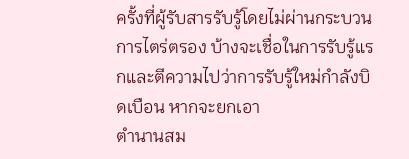ครั้งที่ผู้รับสารรับรู้โดยไม่ผ่านกระบวนการไตร่ตรอง บ้างจะเชื่อในการรับรู้แรกและตีความไปว่าการรับรู้ใหม่กำลังบิดเบือน หากจะยกเอา
ตำนานสม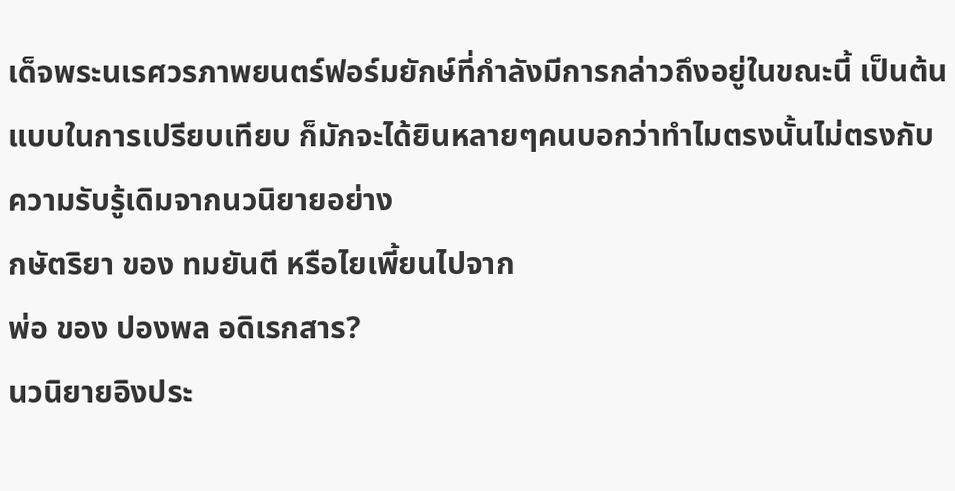เด็จพระนเรศวรภาพยนตร์ฟอร์มยักษ์ที่กำลังมีการกล่าวถึงอยู่ในขณะนี้ เป็นต้นแบบในการเปรียบเทียบ ก็มักจะได้ยินหลายๆคนบอกว่าทำไมตรงนั้นไม่ตรงกับความรับรู้เดิมจากนวนิยายอย่าง
กษัตริยา ของ ทมยันตี หรือไยเพี้ยนไปจาก
พ่อ ของ ปองพล อดิเรกสาร?
นวนิยายอิงประ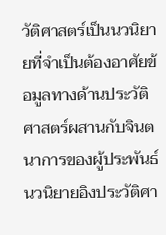วัติศาสตร์เป็นนวนิยายที่จำเป็นต้องอาศัยข้อมูลทางด้านประวัติศาสตร์ผสานกับจินตนาการของผู้ประพันธ์ นวนิยายอิงประวัติศา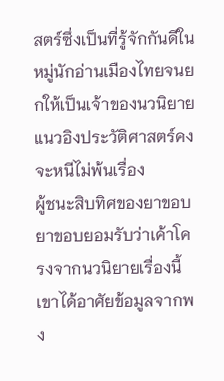สตร์ซึ่งเป็นที่รู้จักกันดีในหมู่นักอ่านเมืองไทยจนยกให้เป็นเจ้าของนวนิยายแนวอิงประวัติศาสตร์คงจะหนีไม่พ้นเรื่อง
ผู้ชนะสิบทิศของยาขอบ
ยาขอบยอมรับว่าเค้าโครงจากนวนิยายเรื่องนี้เขาได้อาศัยข้อมูลจากพง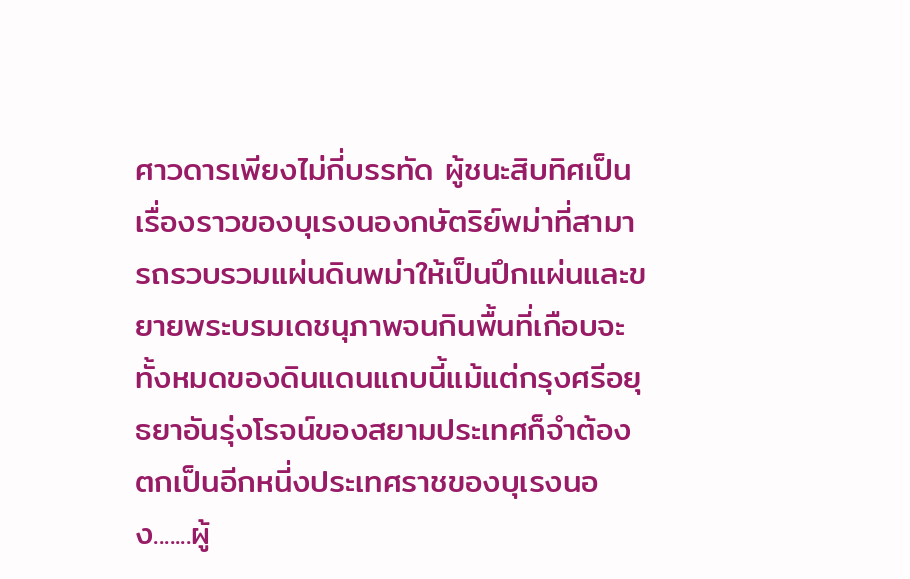ศาวดารเพียงไม่กี่บรรทัด ผู้ชนะสิบทิศเป็นเรื่องราวของบุเรงนองกษัตริย์พม่าที่สามารถรวบรวมแผ่นดินพม่าให้เป็นปึกแผ่นและขยายพระบรมเดชนุภาพจนกินพื้นที่เกือบจะทั้งหมดของดินแดนแถบนี้แม้แต่กรุงศรีอยุธยาอันรุ่งโรจน์ของสยามประเทศก็จำต้องตกเป็นอีกหนี่งประเทศราชของบุเรงนอง.......ผู้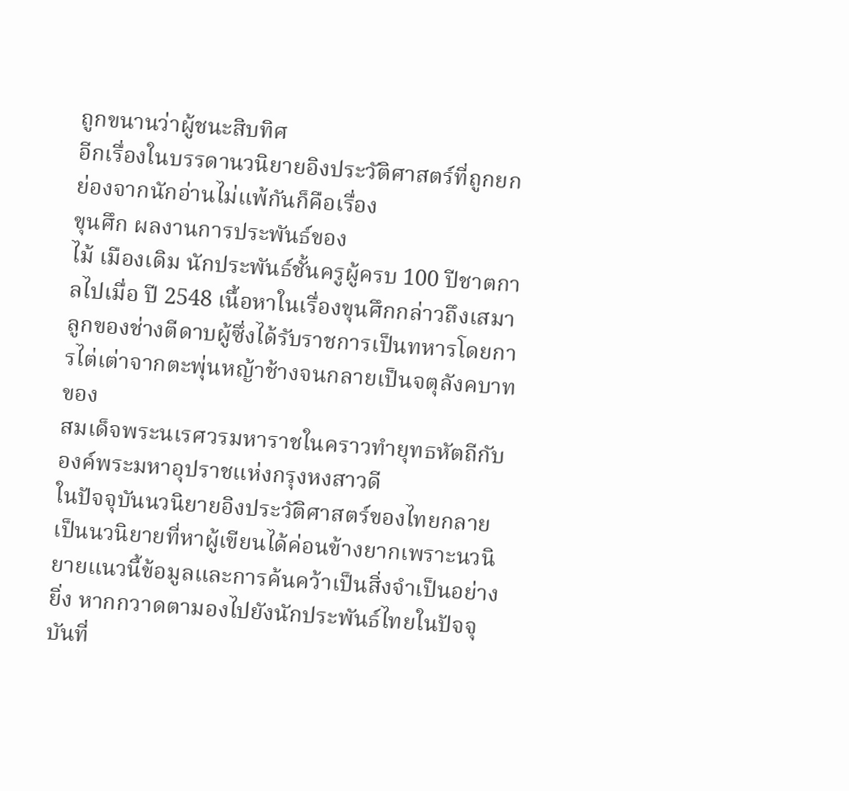ถูกขนานว่าผู้ชนะสิบทิศ
อีกเรื่องในบรรดานวนิยายอิงประวัติศาสตร์ที่ถูกยกย่องจากนักอ่านไม่แพ้กันก็คือเรื่อง
ขุนศึก ผลงานการประพันธ์ของ
ไม้ เมืองเดิม นักประพันธ์ชั้นครูผู้ครบ 100 ปีชาตกาลไปเมื่อ ปี 2548 เนื้อหาในเรื่องขุนศึกกล่าวถึงเสมาลูกของช่างตีดาบผู้ซึ่งได้รับราชการเป็นทหารโดยการไต่เต่าจากตะพุ่นหญ้าช้างจนกลายเป็นจตุลังคบาทของ
สมเด็จพระนเรศวรมหาราชในคราวทำยุทธหัตถีกับองค์พระมหาอุปราชแห่งกรุงหงสาวดี
ในปัจจุบันนวนิยายอิงประวัติศาสตร์ของไทยกลายเป็นนวนิยายที่หาผู้เขียนได้ค่อนข้างยากเพราะนวนิยายแนวนี้ข้อมูลและการค้นคว้าเป็นสิ่งจำเป็นอย่างยิ่ง หากกวาดตามองไปยังนักประพันธ์ไทยในปัจจุบันที่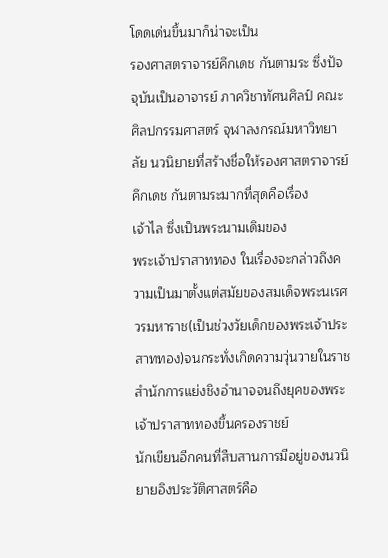โดดเด่นขึ้นมาก็น่าจะเป็น
รองศาสตราจารย์คึกเดช กันตามระ ซึ่งปัจจุบันเป็นอาจารย์ ภาควิชาทัศนศิลป์ คณะศิลปกรรมศาสตร์ จุฬาลงกรณ์มหาวิทยาลัย นวนิยายที่สร้างชื่อให้รองศาสตราจารย์คึกเดช กันตามระมากที่สุดคือเรื่อง
เจ้าไล ซึ่งเป็นพระนามเดิมของ
พระเจ้าปราสาททอง ในเรื่องจะกล่าวถึงความเป็นมาตั้งแต่สมัยของสมเด็จพระนเรศวรมหาราช(เป็นช่วงวัยเด็กของพระเจ้าประสาททอง)จนกระทั่งเกิดความวุ่นวายในราชสำนักการแย่งชิงอำนาจจนถึงยุคของพระเจ้าปราสาททองขึ้นครองราชย์
นักเขียนอีกคนที่สืบสานการมีอยู่ของนวนิยายอิงประวัติศาสตร์คือ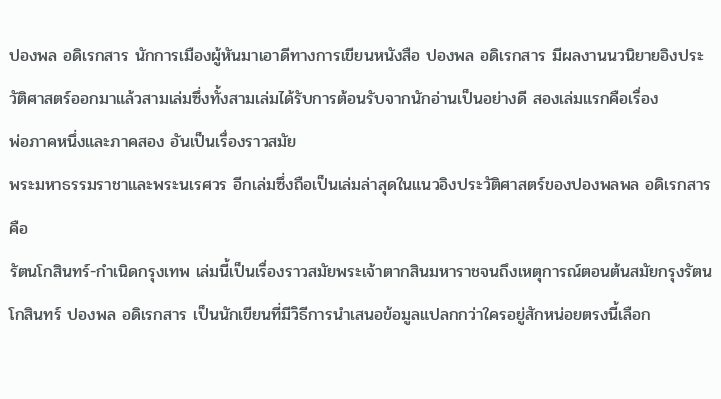ปองพล อดิเรกสาร นักการเมืองผู้หันมาเอาดีทางการเขียนหนังสือ ปองพล อดิเรกสาร มีผลงานนวนิยายอิงประวัติศาสตร์ออกมาแล้วสามเล่มซึ่งทั้งสามเล่มได้รับการต้อนรับจากนักอ่านเป็นอย่างดี สองเล่มแรกคือเรื่อง
พ่อภาคหนึ่งและภาคสอง อันเป็นเรื่องราวสมัย
พระมหาธรรมราชาและพระนเรศวร อีกเล่มซึ่งถือเป็นเล่มล่าสุดในแนวอิงประวัติศาสตร์ของปองพลพล อดิเรกสาร คือ
รัตนโกสินทร์-กำเนิดกรุงเทพ เล่มนี้เป็นเรื่องราวสมัยพระเจ้าตากสินมหาราชจนถึงเหตุการณ์ตอนต้นสมัยกรุงรัตนโกสินทร์ ปองพล อดิเรกสาร เป็นนักเขียนที่มีวิธีการนำเสนอข้อมูลแปลกกว่าใครอยู่สักหน่อยตรงนี้เลือก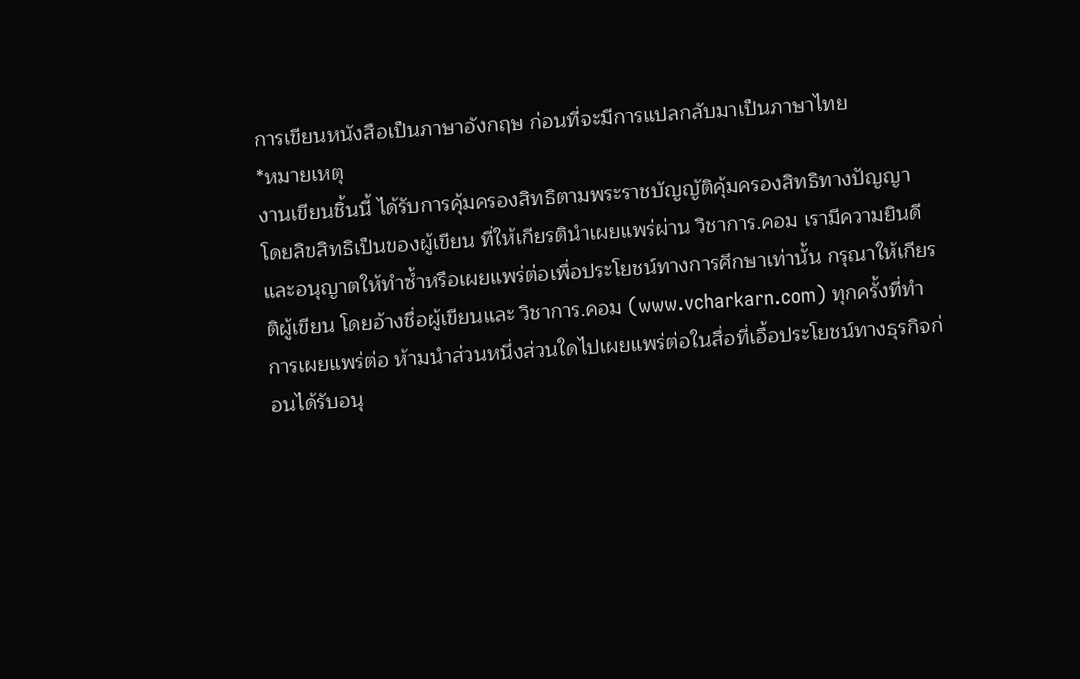การเขียนหนังสือเป็นภาษาอังกฤษ ก่อนที่จะมีการแปลกลับมาเป็นภาษาไทย
*หมายเหตุ
งานเขียนชิ้นนี้ ได้รับการคุ้มครองสิทธิตามพระราชบัญญัติคุ้มครองสิทธิทางปัญญา โดยลิขสิทธิเป็นของผู้เขียน ที่ให้เกียรตินำเผยแพร่ผ่าน วิชาการ.คอม เรามีความยินดีและอนุญาตให้ทำซ้ำหรือเผยแพร่ต่อเพื่อประโยชน์ทางการศึกษาเท่านั้น กรุณาให้เกียรติผู้เขียน โดยอ้างชื่อผู้เขียนและ วิชาการ.คอม (www.vcharkarn.com) ทุกครั้งที่ทำการเผยแพร่ต่อ ห้ามนำส่วนหนึ่งส่วนใดไปเผยแพร่ต่อในสื่อที่เอื้อประโยชน์ทางธุรกิจก่อนได้รับอนุ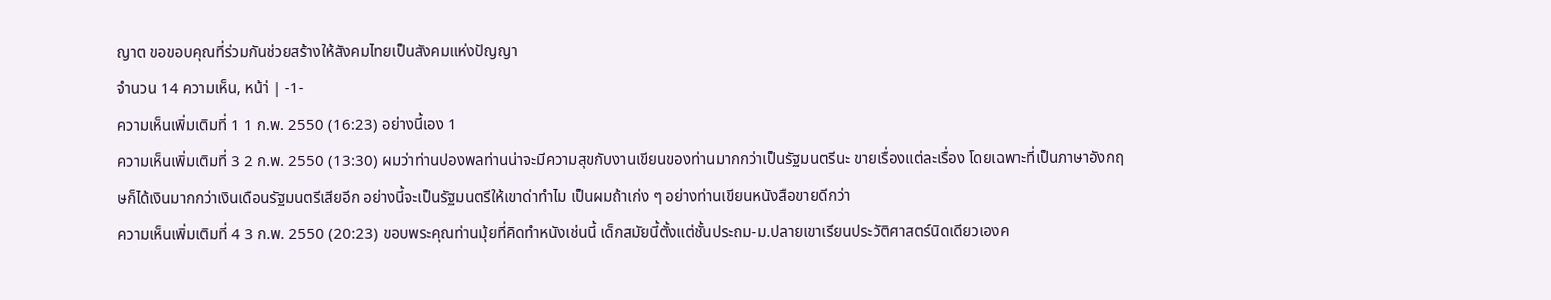ญาต ขอขอบคุณที่ร่วมกันช่วยสร้างให้สังคมไทยเป็นสังคมแห่งปัญญา
จำนวน 14 ความเห็น, หน้า่ | -1-
ความเห็นเพิ่มเติมที่ 1 1 ก.พ. 2550 (16:23) อย่างนี้เอง 1
ความเห็นเพิ่มเติมที่ 3 2 ก.พ. 2550 (13:30) ผมว่าท่านปองพลท่านน่าจะมีความสุขกับงานเขียนของท่านมากกว่าเป็นรัฐมนตรีนะ ขายเรื่องแต่ละเรื่อง โดยเฉพาะที่เป็นภาษาอังกฤษก็ได้เงินมากกว่าเงินเดือนรัฐมนตรีเสียอีก อย่างนี้จะเป็นรัฐมนตรีให้เขาด่าทำไม เป็นผมถ้าเก่ง ๆ อย่างท่านเขียนหนังสือขายดีกว่า
ความเห็นเพิ่มเติมที่ 4 3 ก.พ. 2550 (20:23) ขอบพระคุณท่านมุ้ยที่คิดทำหนังเช่นนี้ เด็กสมัยนี้ตั้งแต่ชั้นประถม-ม.ปลายเขาเรียนประวัติศาสตร์นิดเดียวเองค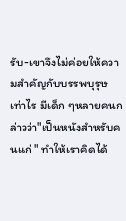รับ-เขาจึงไม่ค่อยให้ความสำคัญกับบรรพบุรุษเท่าไร มีเด็ก ๆหลายคนกล่าวว่า"เป็นหนังสำหรับคนแก่ " ทำให้เราคิดได้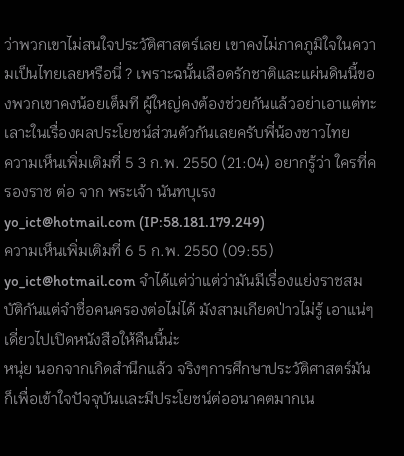ว่าพวกเขาไม่สนใจประวัติศาสตร์เลย เขาคงไม่ภาคภูมิใจในความเป็นไทยเลยหรือนี่ ? เพราะฉนั้นเลือดรักชาติและแผ่นดินนี้ของพวกเขาคงน้อยเต็มที ผู้ใหญ่คงต้องช่วยกันแล้วอย่าเอาแต่ทะเลาะในเรื่องผลประโยชน์ส่วนตัวกันเลยครับพี่น้องชาวไทย
ความเห็นเพิ่มเติมที่ 5 3 ก.พ. 2550 (21:04) อยากรู้ว่า ใครที่ครองราช ต่อ จาก พระเจ้า นันทบุเรง
yo_ict@hotmail.com (IP:58.181.179.249)
ความเห็นเพิ่มเติมที่ 6 5 ก.พ. 2550 (09:55) yo_ict@hotmail.com จำได้แต่ว่าแต่ว่ามันมีเรื่องแย่งราชสมบัติกันแต่จำชื่อคนครองต่อไม่ได้ มังสามเกียดป่าวไม่รู้ เอาแน่ๆเดี่ยวไปเปิดหนังสือให้คืนนี้น่ะ
หนุ่ย นอกจากเกิดสำนึกแล้ว จริงๆการศึกษาประวัติศาสตร์มันก็เพื่อเข้าใจปัจจุบันเเละมีประโยชน์ต่ออนาคตมากเน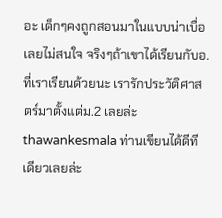อะ เด็กๆคงถูกสอนมาในแบบน่าเบื่อเลยไม่สนใจ จริงๆถ้าเขาได้เรียนกับอ.ที่เราเรียนด้วยนะ เรารักประวัติศาสตร์มาตั้งแต่ม.2 เลยล่ะ
thawankesmala ท่านเขียนได้ดีทีเดียวเลยล่ะ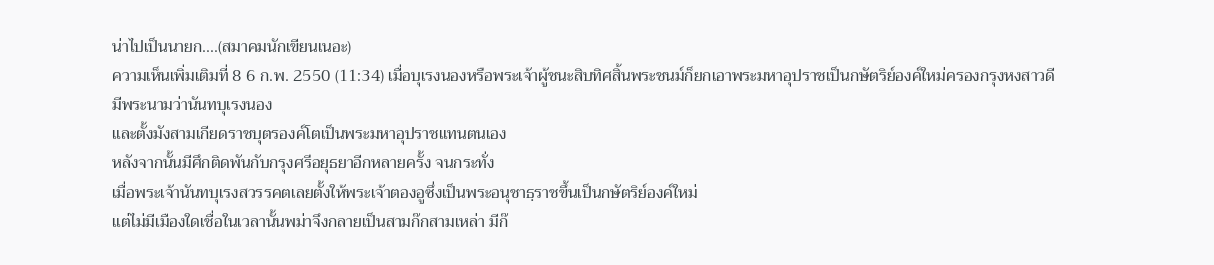น่าไปเป็นนายก....(สมาคมนักเขียนเนอะ)
ความเห็นเพิ่มเติมที่ 8 6 ก.พ. 2550 (11:34) เมื่อบุเรงนองหรือพระเจ้าผู้ชนะสิบทิศสิ้นพระชนม์ก็ยกเอาพระมหาอุปราชเป็นกษัตริย์องค์ใหม่ครองกรุงหงสาวดี
มีพระนามว่านันทบุเรงนอง
และตั้งมังสามเกียดราชบุตรองค์โตเป็นพระมหาอุปราชแทนตนเอง
หลังจากนั้นมีศึกติดพันกับกรุงศรีอยุธยาอีกหลายครั้ง จนกระทั่ง
เมื่อพระเจ้านันทบุเรงสวรรคตเลยตั้งให้พระเจ้าตองอูซึ่งเป็นพระอนุชาธฺราชขึ้นเป็นกษัตริย์องค์ใหม่
แต่ไม่มีเมืองใดเชื่อในเวลานั้นพม่าจึงกลายเป็นสามก๊กสามเหล่า มีก๊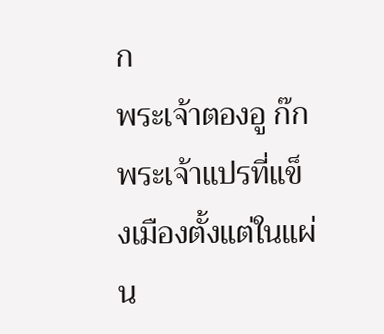ก
พระเจ้าตองอู ก๊กพระเจ้าแปรที่แข็งเมืองตั้งแต่ในแผ่น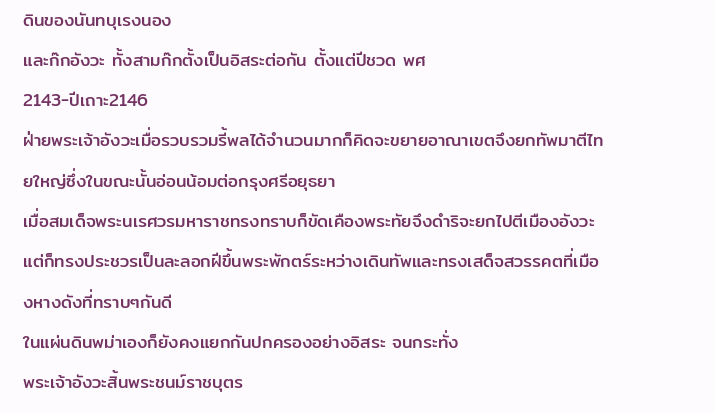ดินของนันทบุเรงนอง
และก๊กอังวะ ทั้งสามก๊กตั้งเป็นอิสระต่อกัน ตั้งแต่ปีชวด พศ
2143-ปีเถาะ2146
ฝ่ายพระเจ้าอังวะเมื่อรวบรวมรี้พลได้จำนวนมากก็คิดจะขยายอาณาเขตจึงยกทัพมาตีไทยใหญ่ซึ่งในขณะนั้นอ่อนน้อมต่อกรุงศรีอยุธยา
เมื่อสมเด็จพระนเรศวรมหาราชทรงทราบก็ขัดเคืองพระทัยจึงดำริจะยกไปตีเมืองอังวะ
แต่ก็ทรงประชวรเป็นละลอกฝีขึ้นพระพักตร์ระหว่างเดินทัพและทรงเสด็จสวรรคตที่เมืองหางดังที่ทราบๆกันดี
ในแผ่นดินพม่าเองก็ยังคงแยกกันปกครองอย่างอิสระ จนกระทั่ง
พระเจ้าอังวะสิ้นพระชนม์ราชบุตร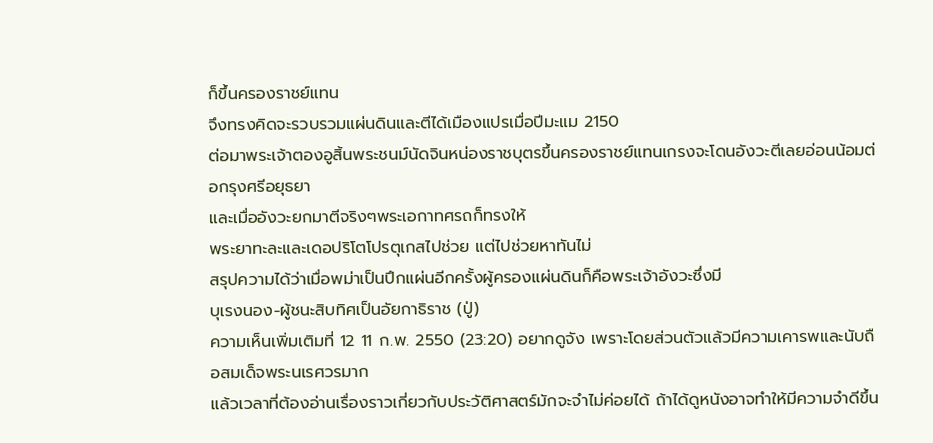ก็ขึ้นครองราชย์แทน
จึงทรงคิดจะรวบรวมแผ่นดินและตีได้เมืองแปรเมื่อปีมะแม 2150
ต่อมาพระเจ้าตองอูสิ้นพระชนม์นัดจินหน่องราชบุตรขึ้นครองราชย์แทนเกรงจะโดนอังวะตีเลยอ่อนน้อมต่อกรุงศรีอยุธยา
และเมื่ออังวะยกมาตีจริงๆพระเอกาทศรถก็ทรงให้
พระยาทะละและเดอปริโตโปรตุเกสไปช่วย แต่ไปช่วยหาทันไม่
สรุปความได้ว่าเมื่อพม่าเป็นปึกแผ่นอีกครั้งผู้ครองแผ่นดินก็คือพระเจ้าอังวะซึ่งมี
บุเรงนอง-ผู้ชนะสิบทิศเป็นอัยกาธิราช (ปู่)
ความเห็นเพิ่มเติมที่ 12 11 ก.พ. 2550 (23:20) อยากดูจัง เพราะโดยส่วนตัวแล้วมีความเคารพและนับถือสมเด็จพระนเรศวรมาก
แล้วเวลาที่ต้องอ่านเรื่องราวเกี่ยวกับประวัติศาสตร์มักจะจำไม่ค่อยได้ ถ้าได้ดูหนังอาจทำให้มีความจำดีขึ้น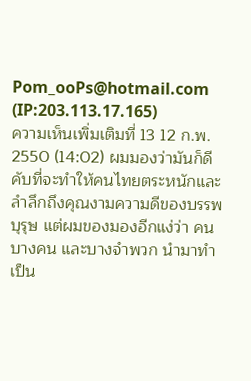Pom_ooPs@hotmail.com (IP:203.113.17.165)
ความเห็นเพิ่มเติมที่ 13 12 ก.พ. 2550 (14:02) ผมมองว่ามันก็ดีคับที่จะทำให้คนไทยตระหนักและลำลึกถึงคุณงามความดีของบรรพบุรุษ แต่ผมของมองอีกแง่ว่า คนบางคน และบางจำพวก นำมาทำเป็น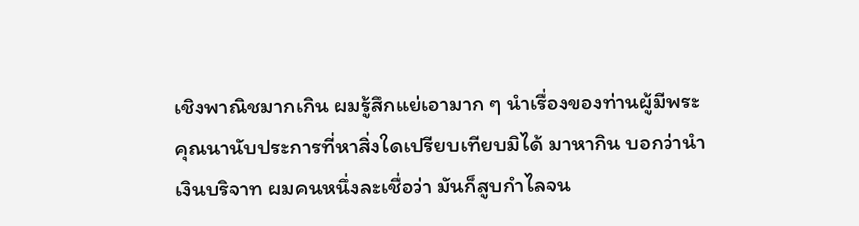เชิงพาณิชมากเกิน ผมรู้สึกแย่เอามาก ๆ นำเรื่องของท่านผู้มีพระคุณนานับประการที่หาสิ่งใดเปรียบเทียบมิได้ มาหากิน บอกว่านำเงินบริจาท ผมคนหนึ่งละเชื่อว่า มันก็สูบกำไลจน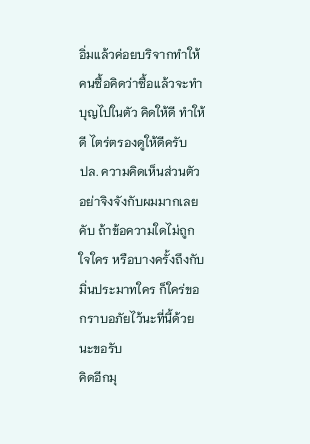อิ่มแล้วค่อยบริจากทำให้คนซื้อคิดว่าซื้อแล้วจะทำบุญไปในตัว คิดให้ดี ทำให้ดี ไตร่ตรองดูให้ดีครับ
ปล. ความคิดเห็นส่วนตัว อย่าจิงจังกับผมมากเลยคับ ถ้าข้อความใดไม่ถูกใจใคร หรือบางครั้งถึงกับมิ่นประมาทใคร ก็ใคร่ขอกราบอภัยไว้นะที่นี้ด้วยนะขอรับ
คิดอีกมุ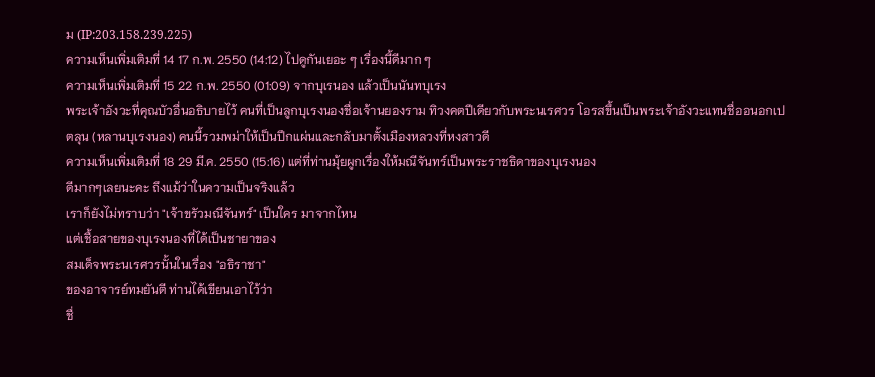ม (IP:203.158.239.225)
ความเห็นเพิ่มเติมที่ 14 17 ก.พ. 2550 (14:12) ไปดูกันเยอะ ๆ เรื่องนี้ดีมาก ๆ
ความเห็นเพิ่มเติมที่ 15 22 ก.พ. 2550 (01:09) จากบุเรนอง แล้วเป็นนันทบุเรง
พระเจ้าอังวะที่คุณบัวอื่นอธิบายไว้ คนที่เป็นลูกบุเรงนองชื่อเจ้านยองราม ทิวงคตปีเดียวกับพระนเรศวร โอรสขึ้นเป็นพระเจ้าอังวะแทนชื่ออนอกเปตลุน (หลานบุเรงนอง) คนนี้รวมพม่าให้เป็นปึกแผ่นและกลับมาตั้งเมืองหลวงที่หงสาวดี
ความเห็นเพิ่มเติมที่ 18 29 มี.ค. 2550 (15:16) แต่ที่ท่านมุ้ยผูกเรื่องให้มณีจันทร์เป็นพระราชธิดาของบุเรงนอง
ดีมากๆเลยนะคะ ถึงแม้ว่าในความเป็นจริงแล้ว
เราก็ยังไม่ทราบว่า "เจ้าขรัวมณีจันทร์" เป็นใคร มาจากไหน
แต่เชื้อสายของบุเรงนองที่ได้เป็นชายาของ
สมเด็จพระนเรศวรนั้นในเรื่อง "อธิราชา"
ของอาจารย์ทมยันตี ท่านได้เขียนเอาไว้ว่า
ชื่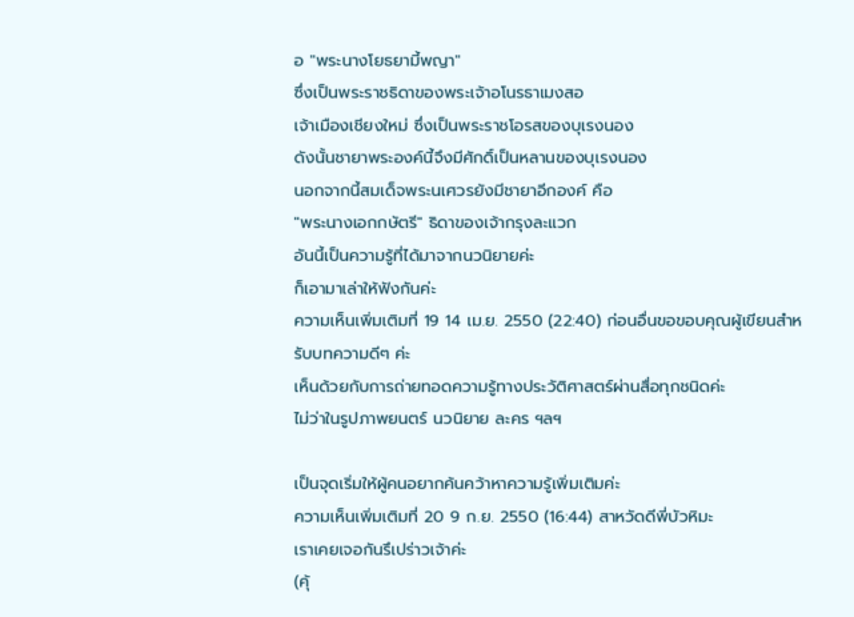อ "พระนางโยธยามี้พญา"
ซึ่งเป็นพระราชธิดาของพระเจ้าอโนรธาเมงสอ
เจ้าเมืองเชียงใหม่ ซึ่งเป็นพระราชโอรสของบุเรงนอง
ดังนั้นชายาพระองค์นี้จึงมีศักดิ์เป็นหลานของบุเรงนอง
นอกจากนี้สมเด็จพระนเศวรยังมีชายาอีกองค์ คือ
"พระนางเอกกษัตรี" ธิดาของเจ้ากรุงละแวก
อันนี้เป็นความรู้ที่ได้มาจากนวนิยายค่ะ
ก็เอามาเล่าให้ฟังกันค่ะ
ความเห็นเพิ่มเติมที่ 19 14 เม.ย. 2550 (22:40) ก่อนอื่นขอขอบคุณผู้เขียนสำหรับบทความดีๆ ค่ะ
เห็นด้วยกับการถ่ายทอดความรู้ทางประวัติศาสตร์ผ่านสื่อทุกชนิดค่ะ
ไม่ว่าในรูปภาพยนตร์ นวนิยาย ละคร ฯลฯ

เป็นจุดเริ่มให้ผู้คนอยากค้นคว้าหาความรู้เพิ่มเติมค่ะ
ความเห็นเพิ่มเติมที่ 20 9 ก.ย. 2550 (16:44) สาหวัดดีพี่บัวหิมะ
เราเคยเจอกันรึเปร่าวเจ้าค่ะ
(คุ้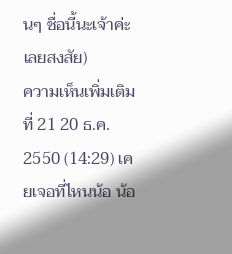นๆ ชื่อนี้นะเจ้าค่ะเลยสงสัย)
ความเห็นเพิ่มเติมที่ 21 20 ธ.ค. 2550 (14:29) เคยเจอที่ไหนน้อ น้อ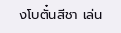งโบตั๋นสีชา เล่น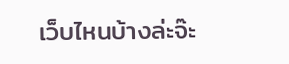เว็บไหนบ้างล่ะจ๊ะ